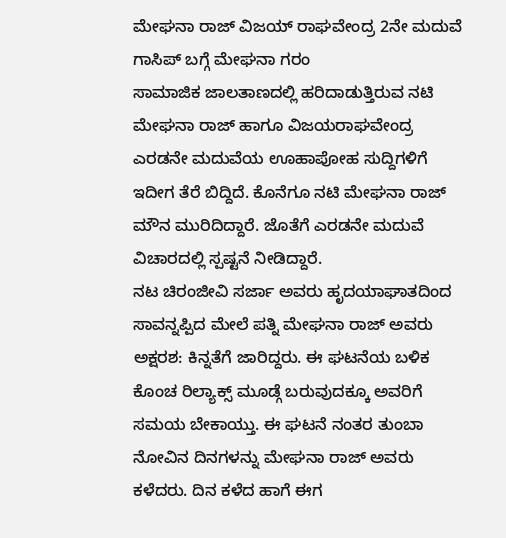ಮೇಘನಾ ರಾಜ್ ವಿಜಯ್ ರಾಘವೇಂದ್ರ 2ನೇ ಮದುವೆ ಗಾಸಿಪ್ ಬಗ್ಗೆ ಮೇಘನಾ ಗರಂ
ಸಾಮಾಜಿಕ ಜಾಲತಾಣದಲ್ಲಿ ಹರಿದಾಡುತ್ತಿರುವ ನಟಿ ಮೇಘನಾ ರಾಜ್ ಹಾಗೂ ವಿಜಯರಾಘವೇಂದ್ರ ಎರಡನೇ ಮದುವೆಯ ಊಹಾಪೋಹ ಸುದ್ದಿಗಳಿಗೆ ಇದೀಗ ತೆರೆ ಬಿದ್ದಿದೆ. ಕೊನೆಗೂ ನಟಿ ಮೇಘನಾ ರಾಜ್ ಮೌನ ಮುರಿದಿದ್ದಾರೆ. ಜೊತೆಗೆ ಎರಡನೇ ಮದುವೆ ವಿಚಾರದಲ್ಲಿ ಸ್ಪಷ್ಟನೆ ನೀಡಿದ್ದಾರೆ.
ನಟ ಚಿರಂಜೀವಿ ಸರ್ಜಾ ಅವರು ಹೃದಯಾಘಾತದಿಂದ ಸಾವನ್ನಪ್ಪಿದ ಮೇಲೆ ಪತ್ನಿ ಮೇಘನಾ ರಾಜ್ ಅವರು ಅಕ್ಷರಶ: ಕಿನ್ನತೆಗೆ ಜಾರಿದ್ದರು. ಈ ಘಟನೆಯ ಬಳಿಕ ಕೊಂಚ ರಿಲ್ಯಾಕ್ಸ್ ಮೂಡ್ಗೆ ಬರುವುದಕ್ಕೂ ಅವರಿಗೆ ಸಮಯ ಬೇಕಾಯ್ತು. ಈ ಘಟನೆ ನಂತರ ತುಂಬಾ ನೋವಿನ ದಿನಗಳನ್ನು ಮೇಘನಾ ರಾಜ್ ಅವರು ಕಳೆದರು. ದಿನ ಕಳೆದ ಹಾಗೆ ಈಗ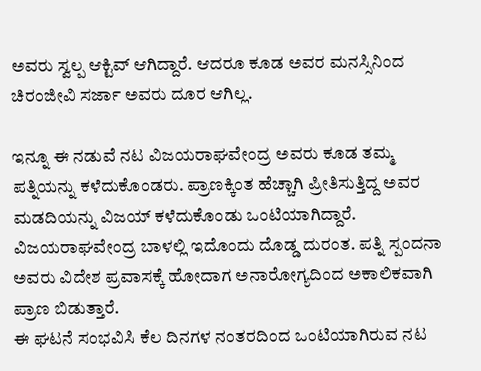ಅವರು ಸ್ವಲ್ಪ ಆಕ್ಟಿವ್ ಆಗಿದ್ದಾರೆ. ಆದರೂ ಕೂಡ ಅವರ ಮನಸ್ಸಿನಿಂದ ಚಿರಂಜೀವಿ ಸರ್ಜಾ ಅವರು ದೂರ ಆಗಿಲ್ಲ.

ಇನ್ನೂ ಈ ನಡುವೆ ನಟ ವಿಜಯರಾಘವೇಂದ್ರ ಅವರು ಕೂಡ ತಮ್ಮ ಪತ್ನಿಯನ್ನು ಕಳೆದುಕೊಂಡರು. ಪ್ರಾಣಕ್ಕಿಂತ ಹೆಚ್ಚಾಗಿ ಪ್ರೀತಿಸುತ್ತಿದ್ದ ಅವರ ಮಡದಿಯನ್ನು ವಿಜಯ್ ಕಳೆದುಕೊಂಡು ಒಂಟಿಯಾಗಿದ್ದಾರೆ. ವಿಜಯರಾಘವೇಂದ್ರ ಬಾಳಲ್ಲಿ ಇದೊಂದು ದೊಡ್ಡ ದುರಂತ. ಪತ್ನಿ ಸ್ಪಂದನಾ ಅವರು ವಿದೇಶ ಪ್ರವಾಸಕ್ಕೆ ಹೋದಾಗ ಅನಾರೋಗ್ಯದಿಂದ ಅಕಾಲಿಕವಾಗಿ ಪ್ರಾಣ ಬಿಡುತ್ತಾರೆ.
ಈ ಘಟನೆ ಸಂಭವಿಸಿ ಕೆಲ ದಿನಗಳ ನಂತರದಿಂದ ಒಂಟಿಯಾಗಿರುವ ನಟ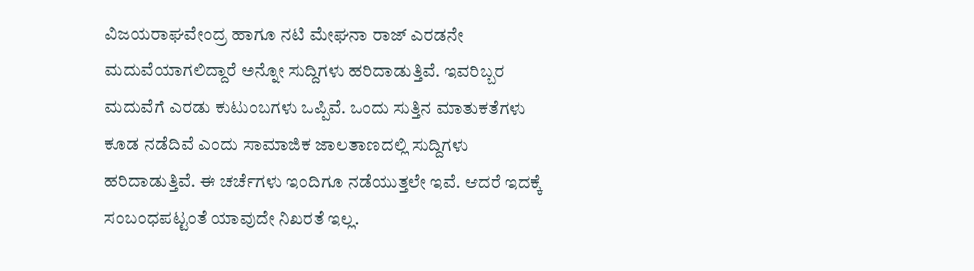ವಿಜಯರಾಘವೇಂದ್ರ ಹಾಗೂ ನಟಿ ಮೇಘನಾ ರಾಜ್ ಎರಡನೇ ಮದುವೆಯಾಗಲಿದ್ದಾರೆ ಅನ್ನೋ ಸುದ್ದಿಗಳು ಹರಿದಾಡುತ್ತಿವೆ. ಇವರಿಬ್ಬರ ಮದುವೆಗೆ ಎರಡು ಕುಟುಂಬಗಳು ಒಪ್ಪಿವೆ. ಒಂದು ಸುತ್ತಿನ ಮಾತುಕತೆಗಳು ಕೂಡ ನಡೆದಿವೆ ಎಂದು ಸಾಮಾಜಿಕ ಜಾಲತಾಣದಲ್ಲಿ ಸುದ್ದಿಗಳು ಹರಿದಾಡುತ್ತಿವೆ. ಈ ಚರ್ಚೆಗಳು ಇಂದಿಗೂ ನಡೆಯುತ್ತಲೇ ಇವೆ. ಆದರೆ ಇದಕ್ಕೆ ಸಂಬಂಧಪಟ್ಟಂತೆ ಯಾವುದೇ ನಿಖರತೆ ಇಲ್ಲ.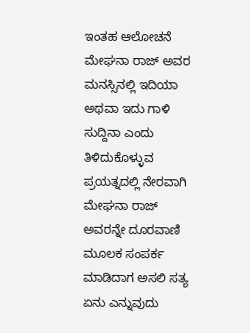ಇಂತಹ ಆಲೋಚನೆ ಮೇಘನಾ ರಾಜ್ ಅವರ ಮನಸ್ಸಿನಲ್ಲಿ ಇದಿಯಾ ಅಥವಾ ಇದು ಗಾಳಿ ಸುದ್ದಿನಾ ಎಂದು ತಿಳಿದುಕೊಳ್ಳುವ ಪ್ರಯತ್ನದಲ್ಲಿ ನೇರವಾಗಿ ಮೇಘನಾ ರಾಜ್ ಅವರನ್ನೇ ದೂರವಾಣಿ ಮೂಲಕ ಸಂಪರ್ಕ ಮಾಡಿದಾಗ ಅಸಲಿ ಸತ್ಯ ಏನು ಎನ್ನುವುದು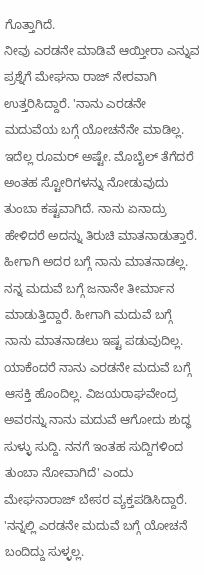ಗೊತ್ತಾಗಿದೆ.
ನೀವು ಎರಡನೇ ಮಾಡಿವೆ ಆಯ್ತೀರಾ ಎನ್ನುವ ಪ್ರಶ್ನೆಗೆ ಮೇಘನಾ ರಾಜ್ ನೇರವಾಗಿ ಉತ್ತರಿಸಿದ್ದಾರೆ. 'ನಾನು ಎರಡನೇ ಮದುವೆಯ ಬಗ್ಗೆ ಯೋಚನೆನೇ ಮಾಡಿಲ್ಲ. ಇದೆಲ್ಲ ರೂಮರ್ ಅಷ್ಟೇ. ಮೊಬೈಲ್ ತೆಗೆದರೆ ಅಂತಹ ಸ್ಟೋರಿಗಳನ್ನು ನೋಡುವುದು ತುಂಬಾ ಕಷ್ಟವಾಗಿದೆ. ನಾನು ಏನಾದ್ರು ಹೇಳಿದರೆ ಅದನ್ನು ತಿರುಚಿ ಮಾತನಾಡುತ್ತಾರೆ. ಹೀಗಾಗಿ ಅದರ ಬಗ್ಗೆ ನಾನು ಮಾತನಾಡಲ್ಲ. ನನ್ನ ಮದುವೆ ಬಗ್ಗೆ ಜನಾನೇ ತೀರ್ಮಾನ ಮಾಡುತ್ತಿದ್ದಾರೆ. ಹೀಗಾಗಿ ಮದುವೆ ಬಗ್ಗೆ ನಾನು ಮಾತನಾಡಲು ಇಷ್ಟ ಪಡುವುದಿಲ್ಲ. ಯಾಕೆಂದರೆ ನಾನು ಎರಡನೇ ಮದುವೆ ಬಗ್ಗೆ ಆಸಕ್ತಿ ಹೊಂದಿಲ್ಲ. ವಿಜಯರಾಘವೇಂದ್ರ ಅವರನ್ನು ನಾನು ಮದುವೆ ಆಗೋದು ಶುದ್ಧ ಸುಳ್ಳು ಸುದ್ದಿ. ನನಗೆ ಇಂತಹ ಸುದ್ದಿಗಳಿಂದ ತುಂಬಾ ನೋವಾಗಿದೆ' ಎಂದು ಮೇಘನಾರಾಜ್ ಬೇಸರ ವ್ಯಕ್ತಪಡಿಸಿದ್ದಾರೆ.
'ನನ್ನಲ್ಲಿ ಎರಡನೇ ಮದುವೆ ಬಗ್ಗೆ ಯೋಚನೆ ಬಂದಿದ್ದು ಸುಳ್ಳಲ್ಲ.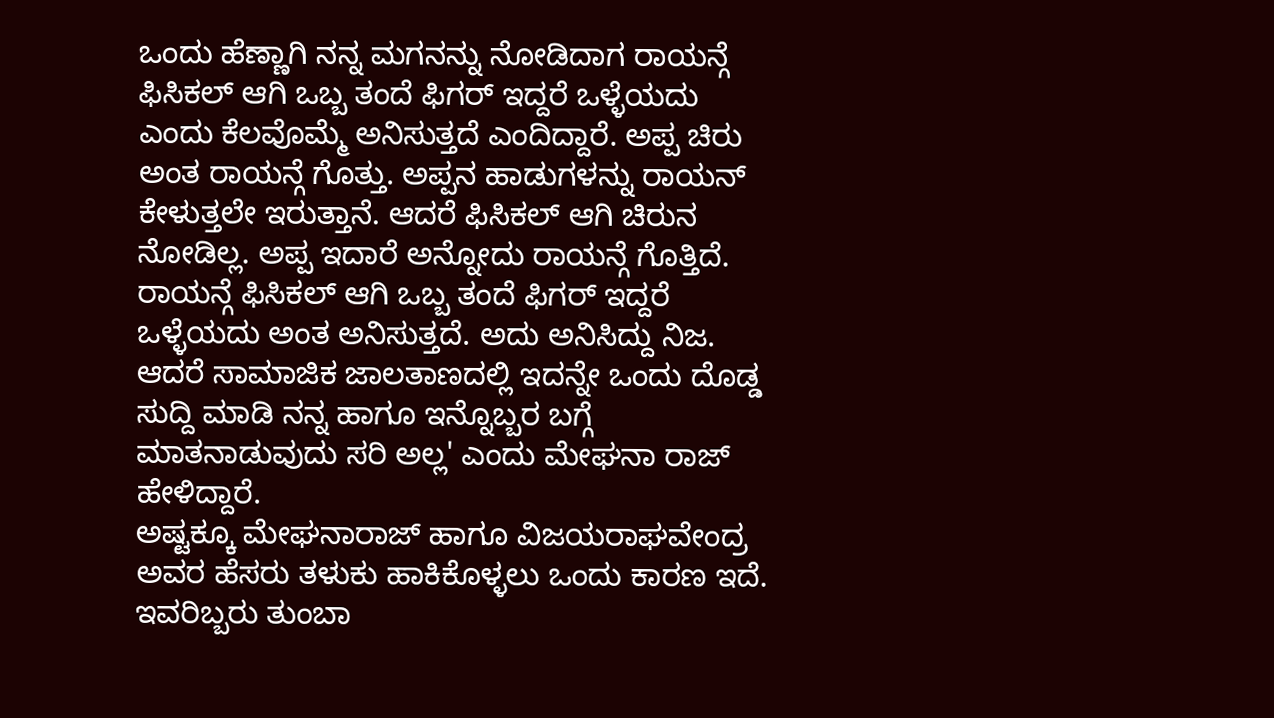ಒಂದು ಹೆಣ್ಣಾಗಿ ನನ್ನ ಮಗನನ್ನು ನೋಡಿದಾಗ ರಾಯನ್ಗೆ ಫಿಸಿಕಲ್ ಆಗಿ ಒಬ್ಬ ತಂದೆ ಫಿಗರ್ ಇದ್ದರೆ ಒಳ್ಳೆಯದು ಎಂದು ಕೆಲವೊಮ್ಮೆ ಅನಿಸುತ್ತದೆ ಎಂದಿದ್ದಾರೆ. ಅಪ್ಪ ಚಿರು ಅಂತ ರಾಯನ್ಗೆ ಗೊತ್ತು. ಅಪ್ಪನ ಹಾಡುಗಳನ್ನು ರಾಯನ್ ಕೇಳುತ್ತಲೇ ಇರುತ್ತಾನೆ. ಆದರೆ ಫಿಸಿಕಲ್ ಆಗಿ ಚಿರುನ ನೋಡಿಲ್ಲ. ಅಪ್ಪ ಇದಾರೆ ಅನ್ನೋದು ರಾಯನ್ಗೆ ಗೊತ್ತಿದೆ. ರಾಯನ್ಗೆ ಫಿಸಿಕಲ್ ಆಗಿ ಒಬ್ಬ ತಂದೆ ಫಿಗರ್ ಇದ್ದರೆ ಒಳ್ಳೆಯದು ಅಂತ ಅನಿಸುತ್ತದೆ. ಅದು ಅನಿಸಿದ್ದು ನಿಜ. ಆದರೆ ಸಾಮಾಜಿಕ ಜಾಲತಾಣದಲ್ಲಿ ಇದನ್ನೇ ಒಂದು ದೊಡ್ಡ ಸುದ್ದಿ ಮಾಡಿ ನನ್ನ ಹಾಗೂ ಇನ್ನೊಬ್ಬರ ಬಗ್ಗೆ ಮಾತನಾಡುವುದು ಸರಿ ಅಲ್ಲ' ಎಂದು ಮೇಘನಾ ರಾಜ್ ಹೇಳಿದ್ದಾರೆ.
ಅಷ್ಟಕ್ಕೂ ಮೇಘನಾರಾಜ್ ಹಾಗೂ ವಿಜಯರಾಘವೇಂದ್ರ ಅವರ ಹೆಸರು ತಳುಕು ಹಾಕಿಕೊಳ್ಳಲು ಒಂದು ಕಾರಣ ಇದೆ. ಇವರಿಬ್ಬರು ತುಂಬಾ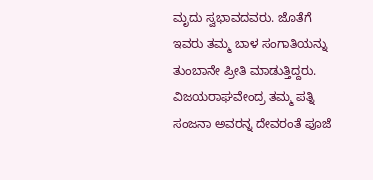ಮೃದು ಸ್ವಭಾವದವರು. ಜೊತೆಗೆ ಇವರು ತಮ್ಮ ಬಾಳ ಸಂಗಾತಿಯನ್ನು ತುಂಬಾನೇ ಪ್ರೀತಿ ಮಾಡುತ್ತಿದ್ದರು. ವಿಜಯರಾಘವೇಂದ್ರ ತಮ್ಮ ಪತ್ನಿ ಸಂಜನಾ ಅವರನ್ನ ದೇವರಂತೆ ಪೂಜೆ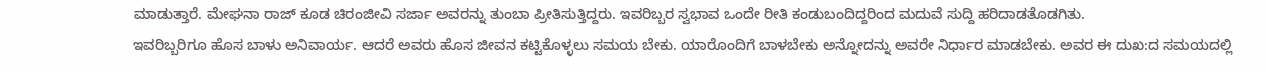ಮಾಡುತ್ತಾರೆ. ಮೇಘನಾ ರಾಜ್ ಕೂಡ ಚಿರಂಜೀವಿ ಸರ್ಜಾ ಅವರನ್ನು ತುಂಬಾ ಪ್ರೀತಿಸುತ್ತಿದ್ದರು. ಇವರಿಬ್ಬರ ಸ್ವಭಾವ ಒಂದೇ ರೀತಿ ಕಂಡುಬಂದಿದ್ದರಿಂದ ಮದುವೆ ಸುದ್ದಿ ಹರಿದಾಡತೊಡಗಿತು.
ಇವರಿಬ್ಬರಿಗೂ ಹೊಸ ಬಾಳು ಅನಿವಾರ್ಯ. ಆದರೆ ಅವರು ಹೊಸ ಜೀವನ ಕಟ್ಟಿಕೊಳ್ಳಲು ಸಮಯ ಬೇಕು. ಯಾರೊಂದಿಗೆ ಬಾಳಬೇಕು ಅನ್ನೋದನ್ನು ಅವರೇ ನಿರ್ಧಾರ ಮಾಡಬೇಕು. ಅವರ ಈ ದುಖ:ದ ಸಮಯದಲ್ಲಿ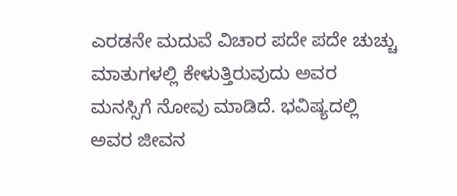ಎರಡನೇ ಮದುವೆ ವಿಚಾರ ಪದೇ ಪದೇ ಚುಚ್ಚು ಮಾತುಗಳಲ್ಲಿ ಕೇಳುತ್ತಿರುವುದು ಅವರ ಮನಸ್ಸಿಗೆ ನೋವು ಮಾಡಿದೆ. ಭವಿಷ್ಯದಲ್ಲಿ ಅವರ ಜೀವನ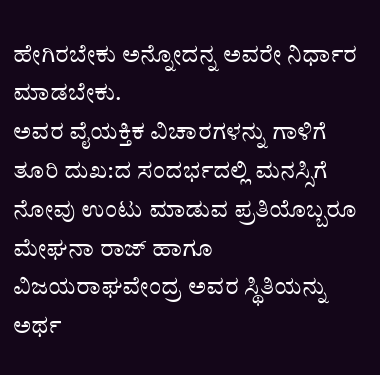ಹೇಗಿರಬೇಕು ಅನ್ನೋದನ್ನ ಅವರೇ ನಿರ್ಧಾರ ಮಾಡಬೇಕು.
ಅವರ ವೈಯಕ್ತಿಕ ವಿಚಾರಗಳನ್ನು ಗಾಳಿಗೆ ತೂರಿ ದುಖ:ದ ಸಂದರ್ಭದಲ್ಲಿ ಮನಸ್ಸಿಗೆ ನೋವು ಉಂಟು ಮಾಡುವ ಪ್ರತಿಯೊಬ್ಬರೂ ಮೇಘನಾ ರಾಜ್ ಹಾಗೂ ವಿಜಯರಾಘವೇಂದ್ರ ಅವರ ಸ್ಥಿತಿಯನ್ನು ಅರ್ಥ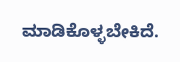ಮಾಡಿಕೊಳ್ಳಬೇಕಿದೆ.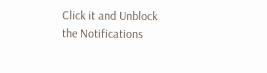Click it and Unblock the Notifications